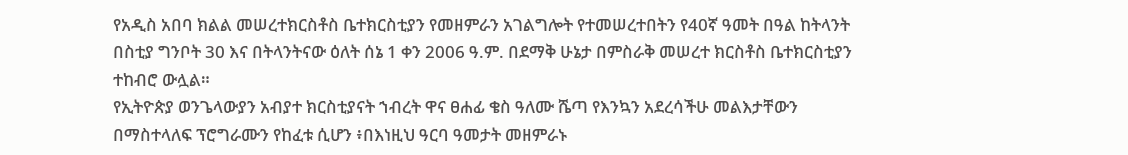የአዲስ አበባ ክልል መሠረተክርስቶስ ቤተክርስቲያን የመዘምራን አገልግሎት የተመሠረተበትን የ40ኛ ዓመት በዓል ከትላንት በስቲያ ግንቦት 30 እና በትላንትናው ዕለት ሰኔ 1 ቀን 2006 ዓ.ም. በደማቅ ሁኔታ በምስራቅ መሠረተ ክርስቶስ ቤተክርስቲያን ተከብሮ ውሏል።
የኢትዮጵያ ወንጌላውያን አብያተ ክርስቲያናት ኀብረት ዋና ፀሐፊ ቄስ ዓለሙ ሼጣ የእንኳን አደረሳችሁ መልእታቸውን በማስተላለፍ ፕሮግራሙን የከፈቱ ሲሆን ፥በእነዚህ ዓርባ ዓመታት መዘምራኑ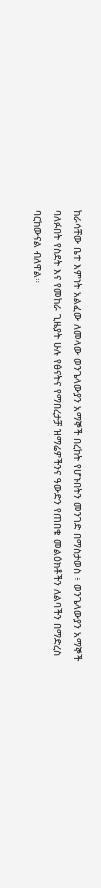ከራሳቸው ቤተ እምነት አልፈው ለመላው ወንጌላውያን አማኞች በረከት የሆኑበትን መንገድ በማስታወስ ፥ ወንጌላውያን አማኞች ባለፉበት የስደት እና የመከራ ጊዜያት ሁሉ የፅናትና የማበረታቻ ዝማሬዎችንና ዓውድን የጠበቁ መልዕክቶችን ለልባችን በማድረስ ባርከውናል ብለዋል።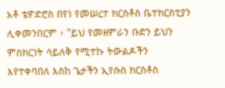አቶ ቴዎድሮስ በየነ የመሠረተ ክርስቶስ ቤተክርስቲያን ሊቀመንበርም ፥ "ይህ የመዘምራን ቡድን ይህን ምስክርነት ሳይለቅ የሚተኩ ትውልዶችን እየተቀባበለ እስከ ጌታችን ኢየሱስ ክርስቶስ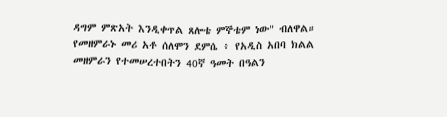ዳግም ምጽአት እንዲቀጥል ጸሎቴ ምኞቴም ነው" ብለዋል።
የመዘምራኑ መሪ አቶ ሰለሞን ደምሴ ፥ የአዲስ አበባ ክልል መዘምራን የተመሠረተበትን 40ኛ ዓመት በዓልን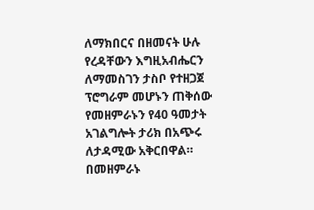ለማክበርና በዘመናት ሁሉ የረዳቸውን እግዚአብሔርን ለማመስገን ታስቦ የተዘጋጀ ፕሮግራም መሆኑን ጠቅሰው የመዘምራኑን የ40 ዓመታት አገልግሎት ታሪክ በአጭሩ ለታዳሚው አቅርበዋል።
በመዘምራኑ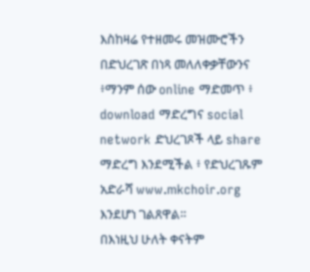እስከዛሬ የተዘመሩ መዝሙሮችን በድህረገጽ በነጻ መለለቀቃቸውንና ፥ማንም ሰው online ማድመጥ ፥ download ማድረግና social network ድህረገጾች ላይ share ማድረግ እንደሚችል ፥ የድህረገጹም አድራሻ www.mkchoir.org እንደሆነ ገልጸዋል።
በእነዚህ ሁለት ቀናትም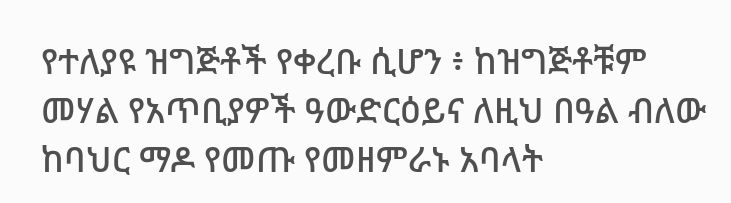የተለያዩ ዝግጅቶች የቀረቡ ሲሆን ፥ ከዝግጅቶቹም መሃል የአጥቢያዎች ዓውድርዕይና ለዚህ በዓል ብለው ከባህር ማዶ የመጡ የመዘምራኑ አባላት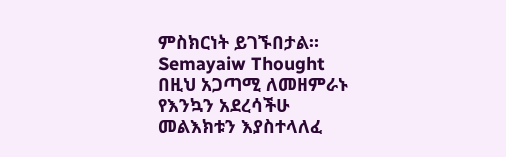ምስክርነት ይገኙበታል።
Semayaiw Thought በዚህ አጋጣሚ ለመዘምራኑ የእንኳን አደረሳችሁ መልእክቱን እያስተላለፈ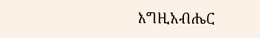እግዚአብሔር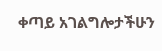ቀጣይ አገልግሎታችሁን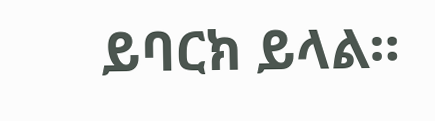ይባርክ ይላል።